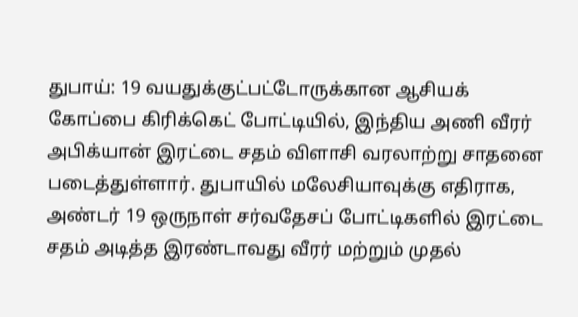துபாய்: 19 வயதுக்குட்பட்டோருக்கான ஆசியக் கோப்பை கிரிக்கெட் போட்டியில், இந்திய அணி வீரர் அபிக்யான் இரட்டை சதம் விளாசி வரலாற்று சாதனை படைத்துள்ளார். துபாயில் மலேசியாவுக்கு எதிராக, அண்டர் 19 ஒருநாள் சர்வதேசப் போட்டிகளில் இரட்டை சதம் அடித்த இரண்டாவது வீரர் மற்றும் முதல்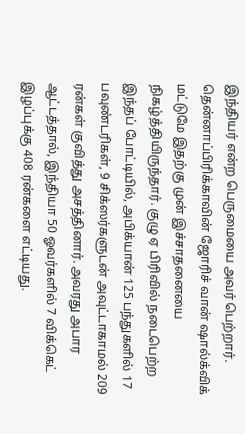இந்தியர் என்ற பெருமையை அவர் பெற்றார்.
தென்னாப்பிரிக்காவின் ஜோரிச் வான் ஷால்க்விக் மட்டுமே இதற்கு முன் இச்சாதனையை நிகழ்த்தியிருந்தார். குழு ஏ பிரிவில் நடைபெற்ற இந்தப் போட்டியில், அபிக்யான் 125 பந்துகளில் 17 பவுண்டரிகள், 9 சிக்ஸர்களுடன் அவுட்டாகாமல் 209 ரன்கள் குவித்து அசத்தினார். அவரது அபார ஆட்டத்தால், இந்தியா 50 ஓவர்களில் 7 விக்கெட் இழப்புக்கு 408 ரன்களை எட்டியது.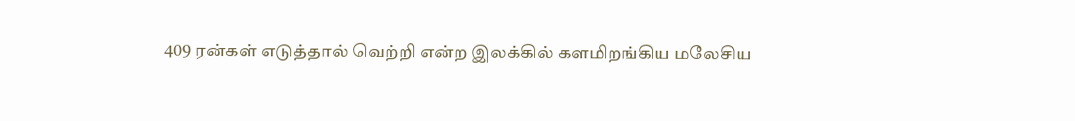409 ரன்கள் எடுத்தால் வெற்றி என்ற இலக்கில் களமிறங்கிய மலேசிய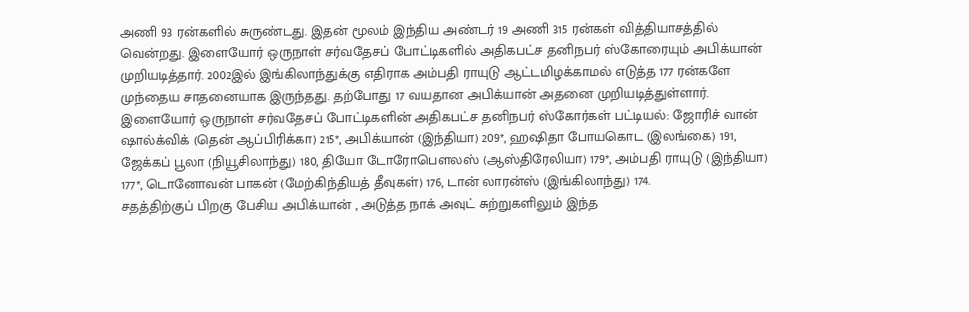அணி 93 ரன்களில் சுருண்டது. இதன் மூலம் இந்திய அண்டர் 19 அணி 315 ரன்கள் வித்தியாசத்தில் வென்றது. இளையோர் ஒருநாள் சர்வதேசப் போட்டிகளில் அதிகபட்ச தனிநபர் ஸ்கோரையும் அபிக்யான் முறியடித்தார். 2002இல் இங்கிலாந்துக்கு எதிராக அம்பதி ராயுடு ஆட்டமிழக்காமல் எடுத்த 177 ரன்களே முந்தைய சாதனையாக இருந்தது. தற்போது 17 வயதான அபிக்யான் அதனை முறியடித்துள்ளார்.
இளையோர் ஒருநாள் சர்வதேசப் போட்டிகளின் அதிகபட்ச தனிநபர் ஸ்கோர்கள் பட்டியல்: ஜோரிச் வான் ஷால்க்விக் (தென் ஆப்பிரிக்கா) 215*, அபிக்யான் (இந்தியா) 209*, ஹஷிதா போயகொட (இலங்கை) 191, ஜேக்கப் பூலா (நியூசிலாந்து) 180, தியோ டோரோபௌலஸ் (ஆஸ்திரேலியா) 179*, அம்பதி ராயுடு (இந்தியா) 177*, டொனோவன் பாகன் (மேற்கிந்தியத் தீவுகள்) 176, டான் லாரன்ஸ் (இங்கிலாந்து) 174.
சதத்திற்குப் பிறகு பேசிய அபிக்யான் , அடுத்த நாக் அவுட் சுற்றுகளிலும் இந்த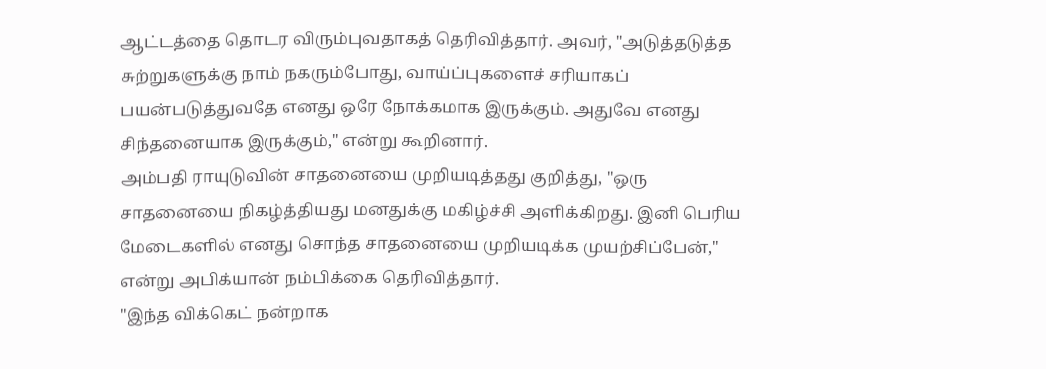ஆட்டத்தை தொடர விரும்புவதாகத் தெரிவித்தார். அவர், "அடுத்தடுத்த சுற்றுகளுக்கு நாம் நகரும்போது, வாய்ப்புகளைச் சரியாகப் பயன்படுத்துவதே எனது ஒரே நோக்கமாக இருக்கும். அதுவே எனது சிந்தனையாக இருக்கும்," என்று கூறினார்.
அம்பதி ராயுடுவின் சாதனையை முறியடித்தது குறித்து, "ஒரு சாதனையை நிகழ்த்தியது மனதுக்கு மகிழ்ச்சி அளிக்கிறது. இனி பெரிய மேடைகளில் எனது சொந்த சாதனையை முறியடிக்க முயற்சிப்பேன்," என்று அபிக்யான் நம்பிக்கை தெரிவித்தார்.
"இந்த விக்கெட் நன்றாக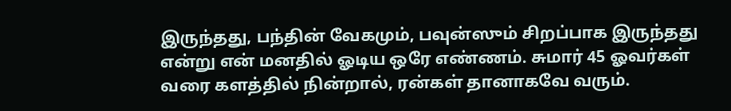இருந்தது, பந்தின் வேகமும், பவுன்ஸும் சிறப்பாக இருந்தது என்று என் மனதில் ஓடிய ஒரே எண்ணம். சுமார் 45 ஓவர்கள் வரை களத்தில் நின்றால், ரன்கள் தானாகவே வரும்.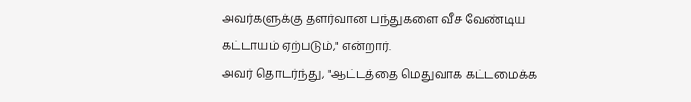அவர்களுக்கு தளர்வான பந்துகளை வீச வேண்டிய கட்டாயம் ஏற்படும்," என்றார்.
அவர் தொடர்ந்து, "ஆட்டத்தை மெதுவாக கட்டமைக்க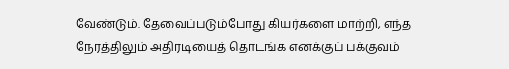வேண்டும். தேவைப்படும்போது கியர்களை மாற்றி, எந்த நேரத்திலும் அதிரடியைத் தொடங்க எனக்குப் பக்குவம்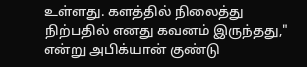உள்ளது. களத்தில் நிலைத்து நிற்பதில் எனது கவனம் இருந்தது," என்று அபிக்யான் குண்டு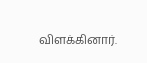விளக்கினார்.